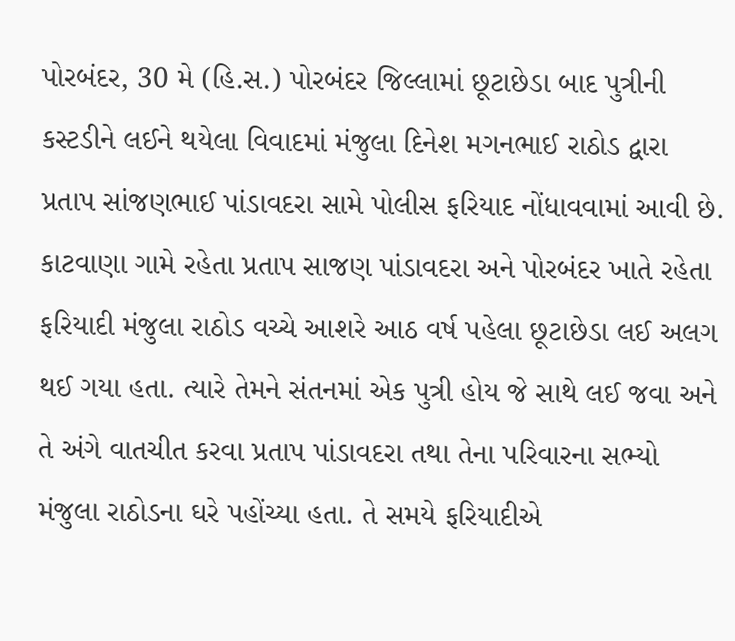પોરબંદર, 30 મે (હિ.સ.) પોરબંદર જિલ્લામાં છૂટાછેડા બાદ પુત્રીની કસ્ટડીને લઈને થયેલા વિવાદમાં મંજુલા દિનેશ મગનભાઈ રાઠોડ દ્વારા પ્રતાપ સાંજણભાઈ પાંડાવદરા સામે પોલીસ ફરિયાદ નોંધાવવામાં આવી છે.
કાટવાણા ગામે રહેતા પ્રતાપ સાજણ પાંડાવદરા અને પોરબંદર ખાતે રહેતા ફરિયાદી મંજુલા રાઠોડ વચ્ચે આશરે આઠ વર્ષ પહેલા છૂટાછેડા લઈ અલગ થઈ ગયા હતા. ત્યારે તેમને સંતનમાં એક પુત્રી હોય જે સાથે લઈ જવા અને તે અંગે વાતચીત કરવા પ્રતાપ પાંડાવદરા તથા તેના પરિવારના સભ્યો મંજુલા રાઠોડના ઘરે પહોંચ્યા હતા. તે સમયે ફરિયાદીએ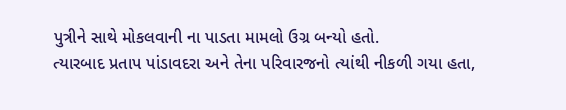પુત્રીને સાથે મોકલવાની ના પાડતા મામલો ઉગ્ર બન્યો હતો.
ત્યારબાદ પ્રતાપ પાંડાવદરા અને તેના પરિવારજનો ત્યાંથી નીકળી ગયા હતા,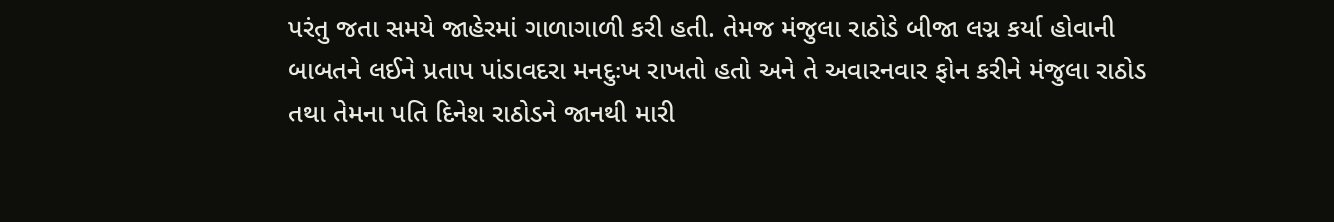પરંતુ જતા સમયે જાહેરમાં ગાળાગાળી કરી હતી. તેમજ મંજુલા રાઠોડે બીજા લગ્ન કર્યા હોવાની બાબતને લઈને પ્રતાપ પાંડાવદરા મનદુઃખ રાખતો હતો અને તે અવારનવાર ફોન કરીને મંજુલા રાઠોડ તથા તેમના પતિ દિનેશ રાઠોડને જાનથી મારી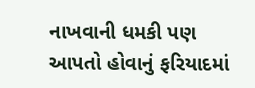નાખવાની ધમકી પણ આપતો હોવાનું ફરિયાદમાં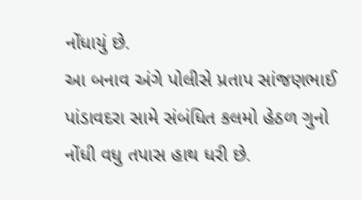નોંધાયું છે.
આ બનાવ અંગે પોલીસે પ્રતાપ સાંજણભાઈ પાંડાવદરા સામે સંબંધિત કલમો હેઠળ ગુનો નોંધી વધુ તપાસ હાથ ધરી છે.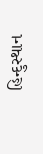હિન્દુસ્થાન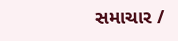સમાચાર /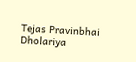Tejas Pravinbhai Dholariya